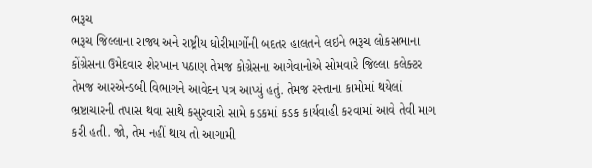ભરૂચ
ભરૂચ જિલ્લાના રાજ્ય અને રાષ્ટ્રીય ધોરીમાર્ગોની બદતર હાલતને લઇને ભરૂચ લોકસભાના કોંગ્રેસના ઉમેદવાર શેરખાન પઠાણ તેમજ કોગ્રેસના આગેવાનોએ સોમવારે જિલ્લા કલેક્ટર તેમજ આરએન્ડબી વિભાગને આવેદન પત્ર આપ્યું હતું. તેમજ રસ્તાના કામોમાં થયેલાં ભ્રષ્ટાચારની તપાસ થવા સાથે કસુરવારો સામે કડકમાં કડક કાર્યવાહી કરવામાં આવે તેવી માગ કરી હતી. જો, તેમ નહીં થાય તો આગામી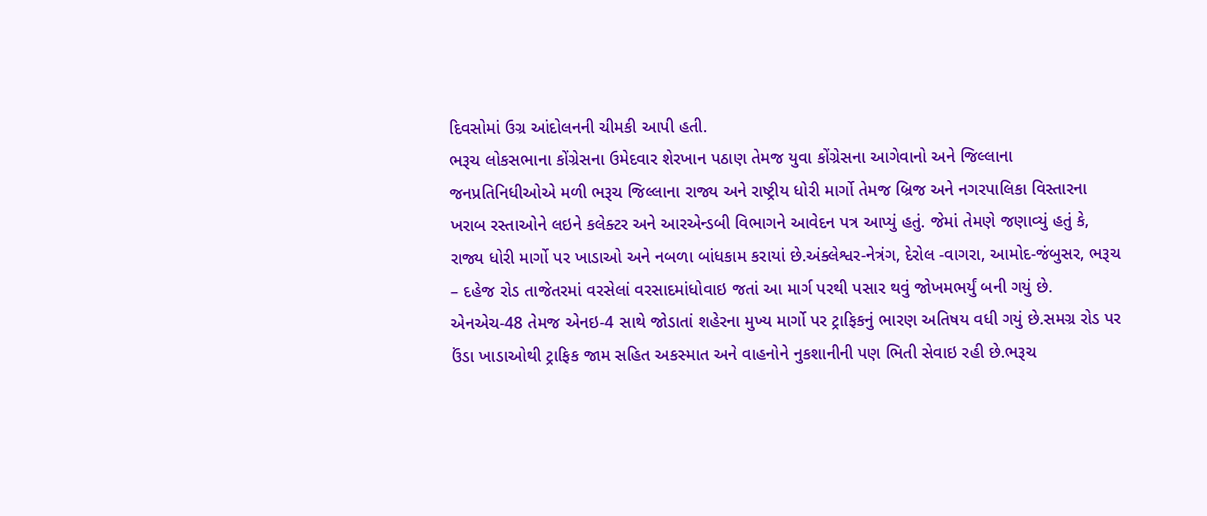દિવસોમાં ઉગ્ર આંદોલનની ચીમકી આપી હતી.
ભરૂચ લોકસભાના કોંગ્રેસના ઉમેદવાર શેરખાન પઠાણ તેમજ યુવા કોંગ્રેસના આગેવાનો અને જિલ્લાના જનપ્રતિનિધીઓએ મળી ભરૂચ જિલ્લાના રાજ્ય અને રાષ્ટ્રીય ધોરી માર્ગો તેમજ બ્રિજ અને નગરપાલિકા વિસ્તારના ખરાબ રસ્તાઓને લઇને કલેક્ટર અને આરએન્ડબી વિભાગને આવેદન પત્ર આપ્યું હતું. જેમાં તેમણે જણાવ્યું હતું કે, રાજ્ય ધોરી માર્ગો પર ખાડાઓ અને નબળા બાંધકામ કરાયાં છે.અંક્લેશ્વર-નેત્રંગ, દેરોલ -વાગરા, આમોદ-જંબુસર, ભરૂચ – દહેજ રોડ તાજેતરમાં વરસેલાં વરસાદમાંધોવાઇ જતાં આ માર્ગ પરથી પસાર થવું જોખમભર્યું બની ગયું છે.
એનએચ-48 તેમજ એનઇ-4 સાથે જોડાતાં શહેરના મુખ્ય માર્ગો પર ટ્રાફિકનું ભારણ અતિષય વધી ગયું છે.સમગ્ર રોડ પર ઉંડા ખાડાઓથી ટ્રાફિક જામ સહિત અકસ્માત અને વાહનોને નુકશાનીની પણ ભિતી સેવાઇ રહી છે.ભરૂચ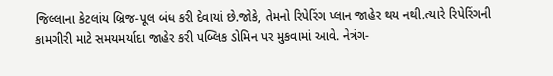જિલ્લાના કેટલાંય બ્રિજ-પૂલ બંધ કરી દેવાયાં છે.જોકે, તેમનો રિપેરિંગ પ્લાન જાહેર થય નથી.ત્યારે રિપેરિંગની કામગીરી માટે સમયમર્યાદા જાહેર કરી પબ્લિક ડોમિન પર મુકવામાં આવે. નેત્રંગ-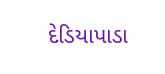દેડિયાપાડા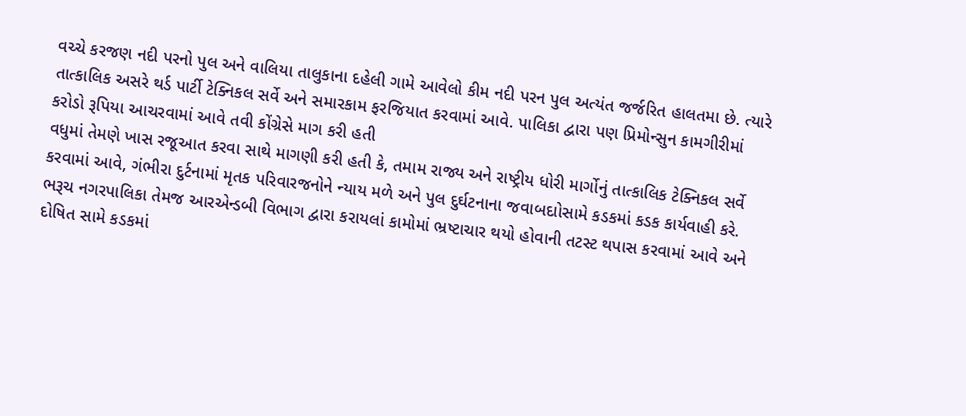વચ્ચે કરજણ નદી પરનો પુલ અને વાલિયા તાલુકાના દહેલી ગામે આવેલો કીમ નદી પરન પુલ અત્યંત જર્જરિત હાલતમા છે. ત્યારે તાત્કાલિક અસરે થર્ડ પાર્ટી ટેક્નિકલ સર્વે અને સમારકામ ફરજિયાત કરવામાં આવે. પાલિકા દ્વારા પણ પ્રિમોન્સુન કામગીરીમાં કરોડો રૂપિયા આચરવામાં આવે તવી કોંગ્રેસે માગ કરી હતી
વધુમાં તેમણે ખાસ રજૂઆત કરવા સાથે માગણી કરી હતી કે, તમામ રાજ્ય અને રાષ્ટ્રીય ધોરી માર્ગોનું તાત્કાલિક ટેક્નિકલ સર્વે કરવામાં આવે, ગંભીરા દુર્ટનામાં મૃતક પરિવારજનોને ન્યાય મળે અને પુલ દુર્ઘટનાના જવાબદાોસામે કડકમાં કડક કાર્યવાહી કરે. ભરૂચ નગરપાલિકા તેમજ આરએન્ડબી વિભાગ દ્વારા કરાયલાં કામોમાં ભ્રષ્ટાચાર થયો હોવાની તટસ્ટ થપાસ કરવામાં આવે અને દોષિત સામે કડકમાં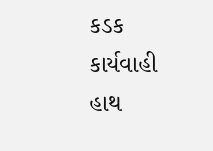કડક કાર્યવાહી હાથ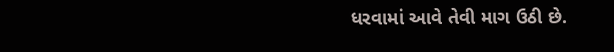ધરવામાં આવે તેવી માગ ઉઠી છે.